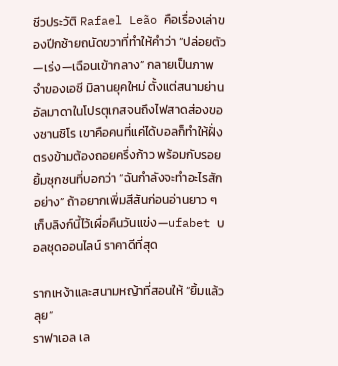ชีวประวัติ Rafael Leão คือเรื่องเล่าของปีกซ้ายถนัดขวาที่ทำให้คำว่า “ปล่อยตัว—เร่ง—เฉือนเข้ากลาง” กลายเป็นภาพจำของเอซี มิลานยุคใหม่ ตั้งแต่สนามย่านอัลมาดาในโปรตุเกสจนถึงไฟสาดส่องของซานซิโร เขาคือคนที่แค่ได้บอลก็ทำให้ฝั่งตรงข้ามต้องถอยครึ่งก้าว พร้อมกับรอยยิ้มซุกซนที่บอกว่า “ฉันกำลังจะทำอะไรสักอย่าง” ถ้าอยากเพิ่มสีสันก่อนอ่านยาว ๆ เก็บลิงก์นี้ไว้เผื่อคืนวันแข่ง—ufabet บอลชุดออนไลน์ ราคาดีที่สุด

รากเหง้าและสนามหญ้าที่สอนให้ “ยิ้มแล้วลุย”
ราฟาเอล เล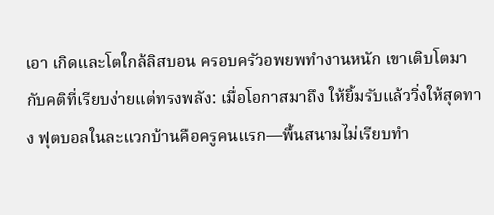เอา เกิดและโตใกล้ลิสบอน ครอบครัวอพยพทำงานหนัก เขาเติบโตมากับคติที่เรียบง่ายแต่ทรงพลัง: เมื่อโอกาสมาถึง ให้ยิ้มรับแล้ววิ่งให้สุดทาง ฟุตบอลในละแวกบ้านคือครูคนแรก—พื้นสนามไม่เรียบทำ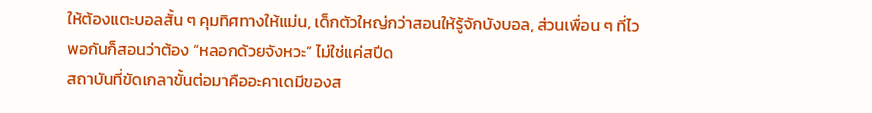ให้ต้องแตะบอลสั้น ๆ คุมทิศทางให้แม่น, เด็กตัวใหญ่กว่าสอนให้รู้จักบังบอล, ส่วนเพื่อน ๆ ที่ไวพอกันก็สอนว่าต้อง “หลอกด้วยจังหวะ” ไม่ใช่แค่สปีด
สถาบันที่ขัดเกลาขั้นต่อมาคืออะคาเดมีของส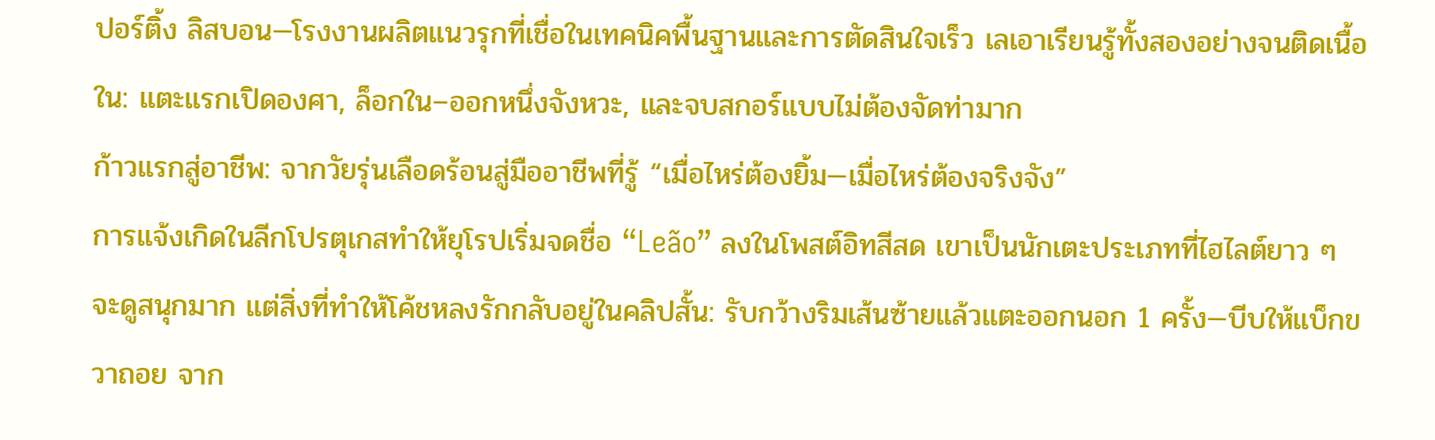ปอร์ติ้ง ลิสบอน—โรงงานผลิตแนวรุกที่เชื่อในเทคนิคพื้นฐานและการตัดสินใจเร็ว เลเอาเรียนรู้ทั้งสองอย่างจนติดเนื้อใน: แตะแรกเปิดองศา, ล็อกใน–ออกหนึ่งจังหวะ, และจบสกอร์แบบไม่ต้องจัดท่ามาก
ก้าวแรกสู่อาชีพ: จากวัยรุ่นเลือดร้อนสู่มืออาชีพที่รู้ “เมื่อไหร่ต้องยิ้ม—เมื่อไหร่ต้องจริงจัง”
การแจ้งเกิดในลีกโปรตุเกสทำให้ยุโรปเริ่มจดชื่อ “Leão” ลงในโพสต์อิทสีสด เขาเป็นนักเตะประเภทที่ไฮไลต์ยาว ๆ จะดูสนุกมาก แต่สิ่งที่ทำให้โค้ชหลงรักกลับอยู่ในคลิปสั้น: รับกว้างริมเส้นซ้ายแล้วแตะออกนอก 1 ครั้ง—บีบให้แบ็กขวาถอย จาก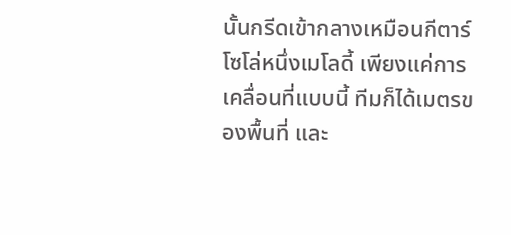นั้นกรีดเข้ากลางเหมือนกีตาร์โซโล่หนึ่งเมโลดี้ เพียงแค่การเคลื่อนที่แบบนี้ ทีมก็ได้เมตรของพื้นที่ และ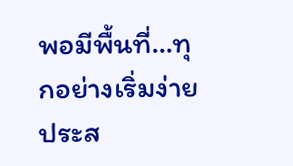พอมีพื้นที่…ทุกอย่างเริ่มง่าย
ประส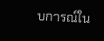บการณ์ใน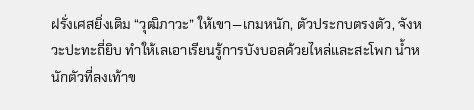ฝรั่งเศสยิ่งเติม “วุฒิภาวะ” ให้เขา—เกมหนัก, ตัวประกบตรงตัว, จังหวะปะทะถี่ยิบ ทำให้เลเอาเรียนรู้การบังบอลด้วยไหล่และสะโพก น้ำหนักตัวที่ลงเท้าข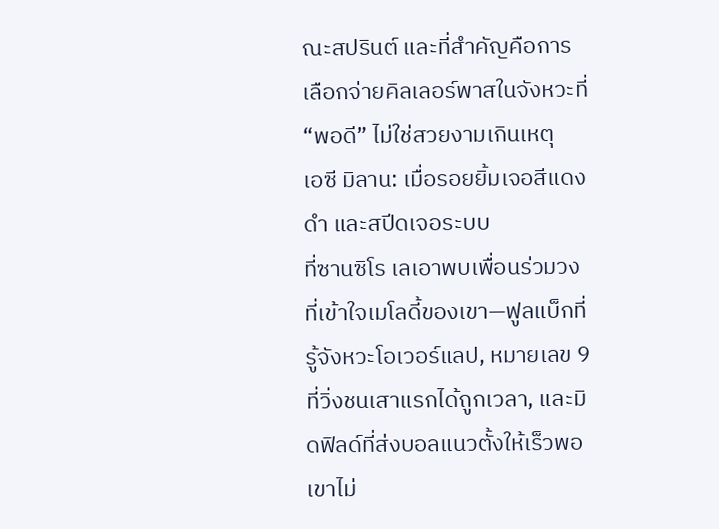ณะสปรินต์ และที่สำคัญคือการเลือกจ่ายคิลเลอร์พาสในจังหวะที่ “พอดี” ไม่ใช่สวยงามเกินเหตุ
เอซี มิลาน: เมื่อรอยยิ้มเจอสีแดงดำ และสปีดเจอระบบ
ที่ซานซิโร เลเอาพบเพื่อนร่วมวงที่เข้าใจเมโลดี้ของเขา—ฟูลแบ็กที่รู้จังหวะโอเวอร์แลป, หมายเลข 9 ที่วิ่งชนเสาแรกได้ถูกเวลา, และมิดฟิลด์ที่ส่งบอลแนวตั้งให้เร็วพอ เขาไม่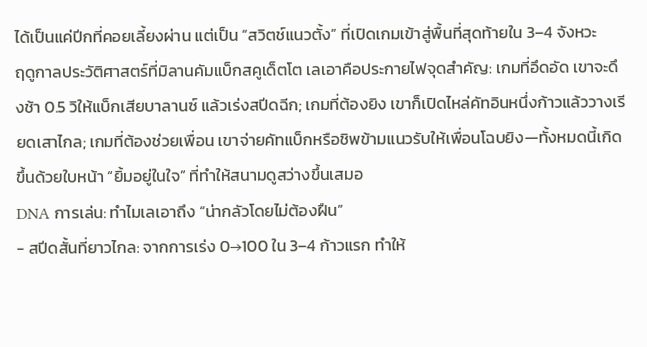ได้เป็นแค่ปีกที่คอยเลี้ยงผ่าน แต่เป็น “สวิตช์แนวตั้ง” ที่เปิดเกมเข้าสู่พื้นที่สุดท้ายใน 3–4 จังหวะ
ฤดูกาลประวัติศาสตร์ที่มิลานคัมแบ็กสคูเด็ตโต เลเอาคือประกายไฟจุดสำคัญ: เกมที่อึดอัด เขาจะดึงช้า 0.5 วิให้แบ็กเสียบาลานซ์ แล้วเร่งสปีดฉีก; เกมที่ต้องยิง เขาก็เปิดไหล่คัทอินหนึ่งก้าวแล้ววางเรียดเสาไกล; เกมที่ต้องช่วยเพื่อน เขาจ่ายคัทแบ็กหรือชิพข้ามแนวรับให้เพื่อนโฉบยิง—ทั้งหมดนี้เกิดขึ้นด้วยใบหน้า “ยิ้มอยู่ในใจ” ที่ทำให้สนามดูสว่างขึ้นเสมอ
DNA การเล่น: ทำไมเลเอาถึง “น่ากลัวโดยไม่ต้องฝืน”
- สปีดสั้นที่ยาวไกล: จากการเร่ง 0→100 ใน 3–4 ก้าวแรก ทำให้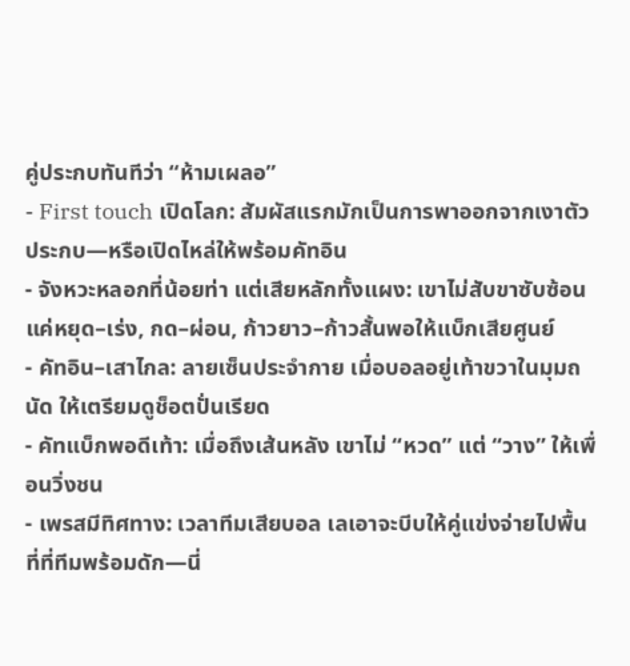คู่ประกบทันทีว่า “ห้ามเผลอ”
- First touch เปิดโลก: สัมผัสแรกมักเป็นการพาออกจากเงาตัวประกบ—หรือเปิดไหล่ให้พร้อมคัทอิน
- จังหวะหลอกที่น้อยท่า แต่เสียหลักทั้งแผง: เขาไม่สับขาซับซ้อน แค่หยุด–เร่ง, กด–ผ่อน, ก้าวยาว–ก้าวสั้นพอให้แบ็กเสียศูนย์
- คัทอิน–เสาไกล: ลายเซ็นประจำกาย เมื่อบอลอยู่เท้าขวาในมุมถนัด ให้เตรียมดูช็อตปั่นเรียด
- คัทแบ็กพอดีเท้า: เมื่อถึงเส้นหลัง เขาไม่ “หวด” แต่ “วาง” ให้เพื่อนวิ่งชน
- เพรสมีทิศทาง: เวลาทีมเสียบอล เลเอาจะบีบให้คู่แข่งจ่ายไปพื้นที่ที่ทีมพร้อมดัก—นี่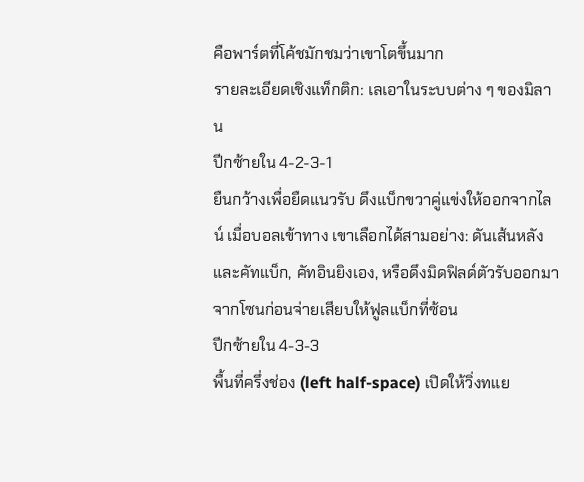คือพาร์ตที่โค้ชมักชมว่าเขาโตขึ้นมาก
รายละเอียดเชิงแท็กติก: เลเอาในระบบต่าง ๆ ของมิลาน
ปีกซ้ายใน 4-2-3-1
ยืนกว้างเพื่อยืดแนวรับ ดึงแบ็กขวาคู่แข่งให้ออกจากไลน์ เมื่อบอลเข้าทาง เขาเลือกได้สามอย่าง: ดันเส้นหลังและคัทแบ็ก, คัทอินยิงเอง, หรือดึงมิดฟิลด์ตัวรับออกมาจากโซนก่อนจ่ายเสียบให้ฟูลแบ็กที่ซ้อน
ปีกซ้ายใน 4-3-3
พื้นที่ครึ่งช่อง (left half-space) เปิดให้วิ่งทแย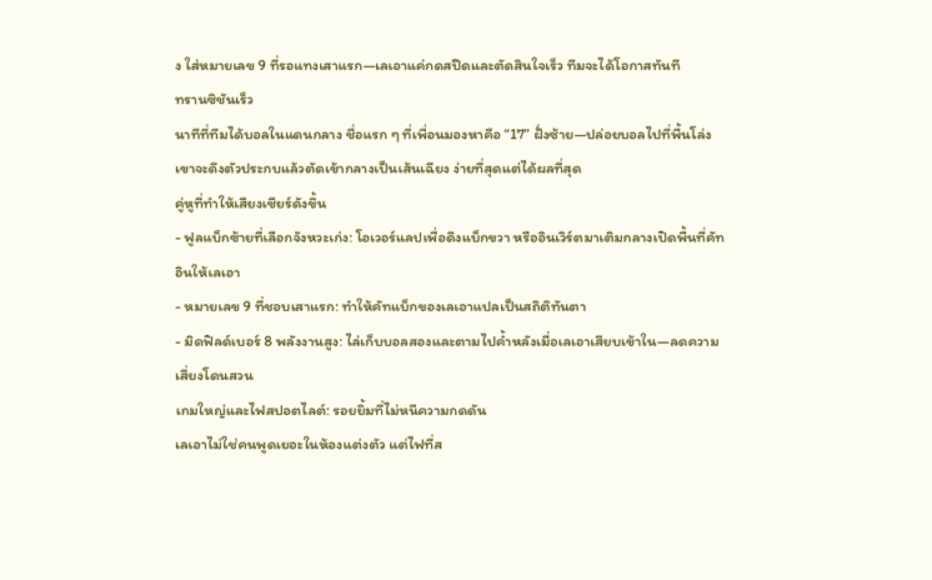ง ใส่หมายเลข 9 ที่รอแทงเสาแรก—เลเอาแค่กดสปีดและตัดสินใจเร็ว ทีมจะได้โอกาสทันที
ทรานซิชันเร็ว
นาทีที่ทีมได้บอลในแดนกลาง ชื่อแรก ๆ ที่เพื่อนมองหาคือ “17” ฝั่งซ้าย—ปล่อยบอลไปที่พื้นโล่ง เขาจะดึงตัวประกบแล้วตัดเข้ากลางเป็นเส้นเฉียง ง่ายที่สุดแต่ได้ผลที่สุด
คู่หูที่ทำให้เสียงเชียร์ดังขึ้น
- ฟูลแบ็กซ้ายที่เลือกจังหวะเก่ง: โอเวอร์แลปเพื่อดึงแบ็กขวา หรืออินเวิร์ตมาเติมกลางเปิดพื้นที่คัทอินให้เลเอา
- หมายเลข 9 ที่ชอบเสาแรก: ทำให้คัทแบ็กของเลเอาแปลเป็นสถิติทันตา
- มิดฟิลด์เบอร์ 8 พลังงานสูง: ไล่เก็บบอลสองและตามไปค้ำหลังเมื่อเลเอาเสียบเข้าใน—ลดความเสี่ยงโดนสวน
เกมใหญ่และไฟสปอตไลต์: รอยยิ้มที่ไม่หนีความกดดัน
เลเอาไม่ใช่คนพูดเยอะในห้องแต่งตัว แต่ไฟที่ส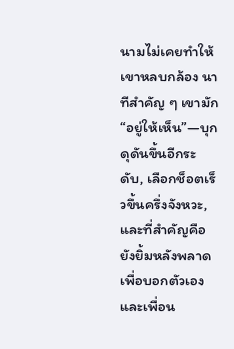นามไม่เคยทำให้เขาหลบกล้อง นาทีสำคัญ ๆ เขามัก “อยู่ให้เห็น”—บุกดุดันขึ้นอีกระดับ, เลือกช็อตเร็วขึ้นครึ่งจังหวะ, และที่สำคัญคือยังยิ้มหลังพลาด เพื่อบอกตัวเองและเพื่อน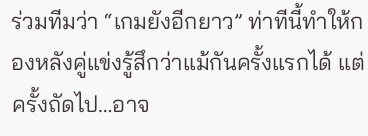ร่วมทีมว่า “เกมยังอีกยาว” ท่าทีนี้ทำให้กองหลังคู่แข่งรู้สึกว่าแม้กันครั้งแรกได้ แต่ครั้งถัดไป…อาจ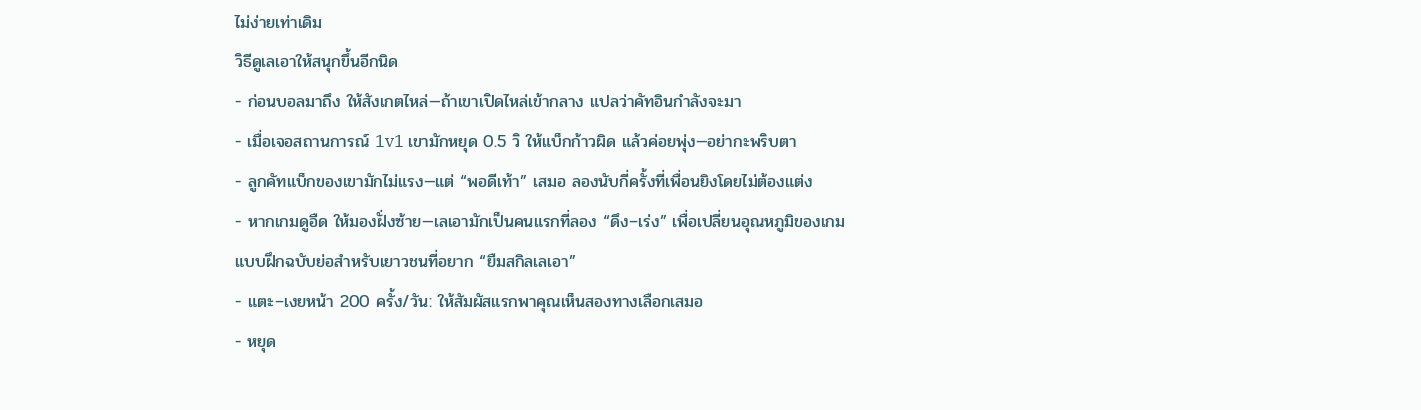ไม่ง่ายเท่าเดิม
วิธีดูเลเอาให้สนุกขึ้นอีกนิด
- ก่อนบอลมาถึง ให้สังเกตไหล่—ถ้าเขาเปิดไหล่เข้ากลาง แปลว่าคัทอินกำลังจะมา
- เมื่อเจอสถานการณ์ 1v1 เขามักหยุด 0.5 วิ ให้แบ็กก้าวผิด แล้วค่อยพุ่ง—อย่ากะพริบตา
- ลูกคัทแบ็กของเขามักไม่แรง—แต่ “พอดีเท้า” เสมอ ลองนับกี่ครั้งที่เพื่อนยิงโดยไม่ต้องแต่ง
- หากเกมดูอืด ให้มองฝั่งซ้าย—เลเอามักเป็นคนแรกที่ลอง “ดึง–เร่ง” เพื่อเปลี่ยนอุณหภูมิของเกม
แบบฝึกฉบับย่อสำหรับเยาวชนที่อยาก “ยืมสกิลเลเอา”
- แตะ–เงยหน้า 200 ครั้ง/วัน: ให้สัมผัสแรกพาคุณเห็นสองทางเลือกเสมอ
- หยุด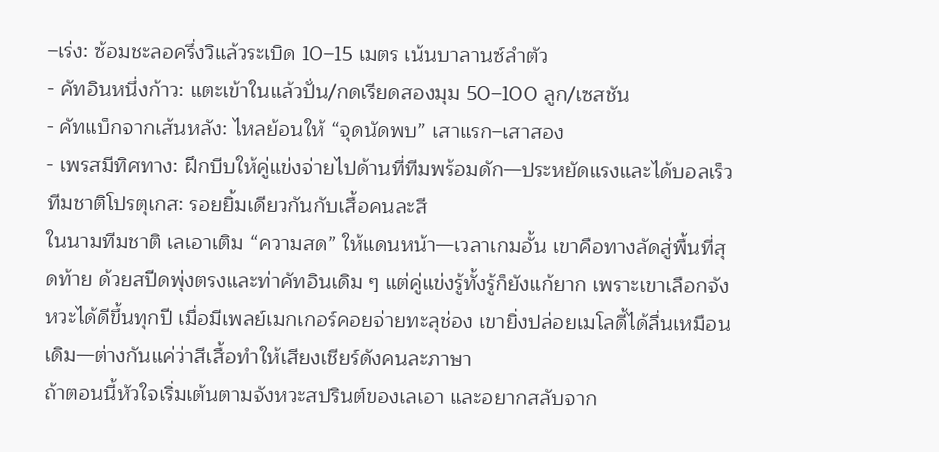–เร่ง: ซ้อมชะลอครึ่งวิแล้วระเบิด 10–15 เมตร เน้นบาลานซ์ลำตัว
- คัทอินหนึ่งก้าว: แตะเข้าในแล้วปั่น/กดเรียดสองมุม 50–100 ลูก/เซสชัน
- คัทแบ็กจากเส้นหลัง: ไหลย้อนให้ “จุดนัดพบ” เสาแรก–เสาสอง
- เพรสมีทิศทาง: ฝึกบีบให้คู่แข่งจ่ายไปด้านที่ทีมพร้อมดัก—ประหยัดแรงและได้บอลเร็ว
ทีมชาติโปรตุเกส: รอยยิ้มเดียวกันกับเสื้อคนละสี
ในนามทีมชาติ เลเอาเติม “ความสด” ให้แดนหน้า—เวลาเกมอั้น เขาคือทางลัดสู่พื้นที่สุดท้าย ด้วยสปีดพุ่งตรงและท่าคัทอินเดิม ๆ แต่คู่แข่งรู้ทั้งรู้ก็ยังแก้ยาก เพราะเขาเลือกจังหวะได้ดีขึ้นทุกปี เมื่อมีเพลย์เมกเกอร์คอยจ่ายทะลุช่อง เขายิ่งปล่อยเมโลดี้ได้ลื่นเหมือนเดิม—ต่างกันแค่ว่าสีเสื้อทำให้เสียงเชียร์ดังคนละภาษา
ถ้าตอนนี้หัวใจเริ่มเต้นตามจังหวะสปรินต์ของเลเอา และอยากสลับจาก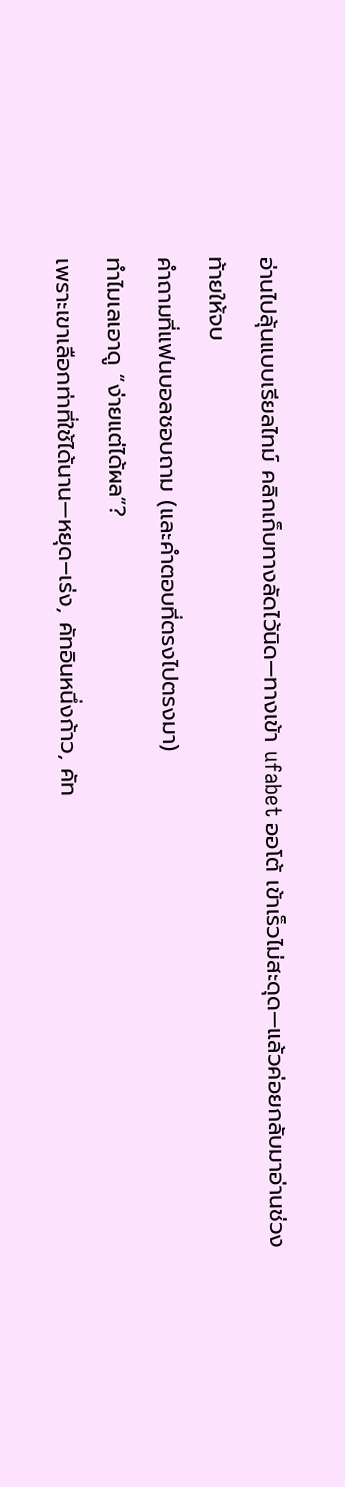อ่านไปลุ้นแบบเรียลไทม์ คลิกเก็บทางลัดไว้นิด—ทางเข้า ufabet ออโต้ เข้าเร็วไม่สะดุด—แล้วค่อยกลับมาอ่านช่วงท้ายให้จบ
คำถามที่แฟนบอลชอบถาม (และคำตอบที่ตรงไปตรงมา)
ทำไมเลเอาดู “ง่ายแต่ได้ผล”?
เพราะเขาเลือกท่าที่ใช้ได้นาน—หยุด–เร่ง, คัทอินหนึ่งก้าว, คัท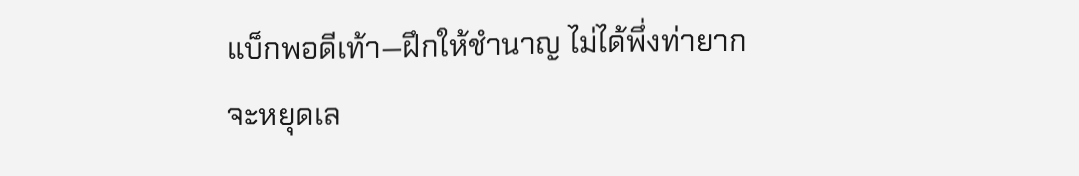แบ็กพอดีเท้า—ฝึกให้ชำนาญ ไม่ได้พึ่งท่ายาก
จะหยุดเล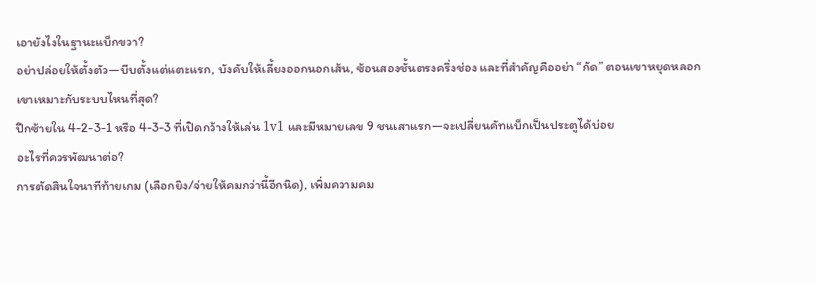เอายังไงในฐานะแบ็กขวา?
อย่าปล่อยให้ตั้งตัว—บีบตั้งแต่แตะแรก, บังคับให้เลี้ยงออกนอกเส้น, ซ้อนสองชั้นตรงครึ่งช่อง และที่สำคัญคืออย่า “กัด” ตอนเขาหยุดหลอก
เขาเหมาะกับระบบไหนที่สุด?
ปีกซ้ายใน 4-2-3-1 หรือ 4-3-3 ที่เปิดกว้างให้เล่น 1v1 และมีหมายเลข 9 ชนเสาแรก—จะเปลี่ยนคัทแบ็กเป็นประตูได้บ่อย
อะไรที่ควรพัฒนาต่อ?
การตัดสินใจนาทีท้ายเกม (เลือกยิง/จ่ายให้คมกว่านี้อีกนิด), เพิ่มความคม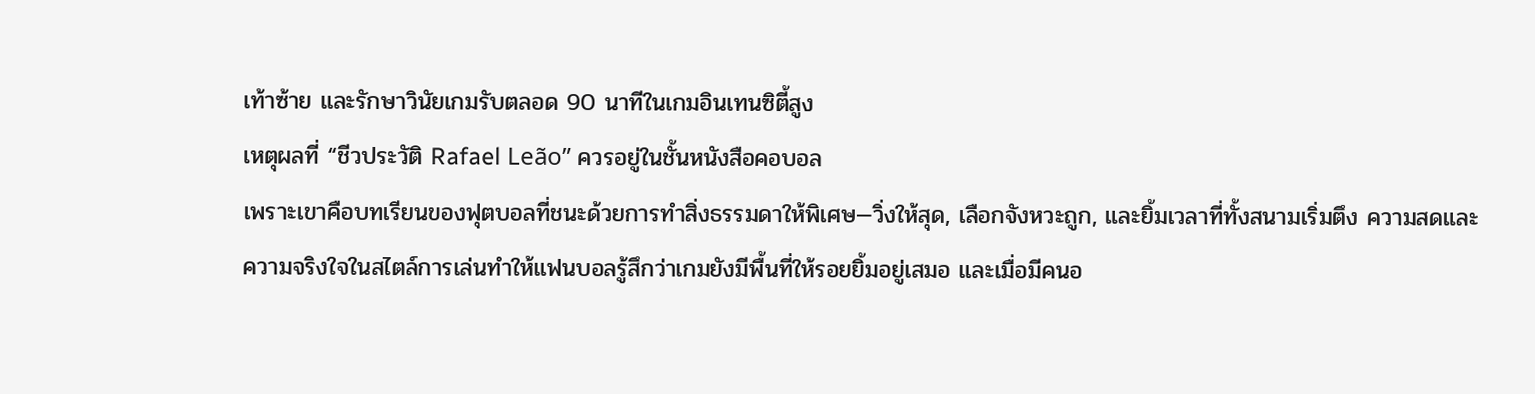เท้าซ้าย และรักษาวินัยเกมรับตลอด 90 นาทีในเกมอินเทนซิตี้สูง
เหตุผลที่ “ชีวประวัติ Rafael Leão” ควรอยู่ในชั้นหนังสือคอบอล
เพราะเขาคือบทเรียนของฟุตบอลที่ชนะด้วยการทำสิ่งธรรมดาให้พิเศษ—วิ่งให้สุด, เลือกจังหวะถูก, และยิ้มเวลาที่ทั้งสนามเริ่มตึง ความสดและความจริงใจในสไตล์การเล่นทำให้แฟนบอลรู้สึกว่าเกมยังมีพื้นที่ให้รอยยิ้มอยู่เสมอ และเมื่อมีคนอ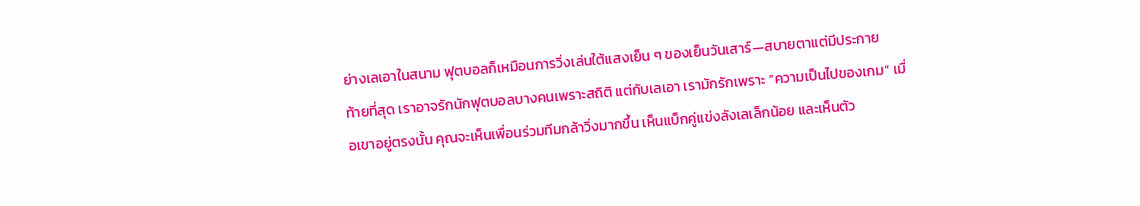ย่างเลเอาในสนาม ฟุตบอลก็เหมือนการวิ่งเล่นใต้แสงเย็น ๆ ของเย็นวันเสาร์—สบายตาแต่มีประกาย
ท้ายที่สุด เราอาจรักนักฟุตบอลบางคนเพราะสถิติ แต่กับเลเอา เรามักรักเพราะ “ความเป็นไปของเกม” เมื่อเขาอยู่ตรงนั้น คุณจะเห็นเพื่อนร่วมทีมกล้าวิ่งมากขึ้น เห็นแบ็กคู่แข่งลังเลเล็กน้อย และเห็นตัว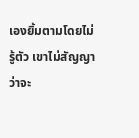เองยิ้มตามโดยไม่รู้ตัว เขาไม่สัญญาว่าจะ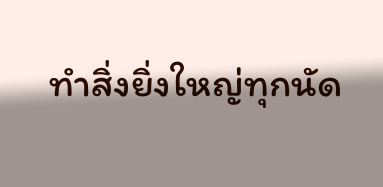ทำสิ่งยิ่งใหญ่ทุกนัด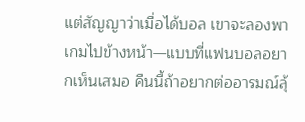แต่สัญญาว่าเมื่อได้บอล เขาจะลองพาเกมไปข้างหน้า—แบบที่แฟนบอลอยากเห็นเสมอ คืนนี้ถ้าอยากต่ออารมณ์ลุ้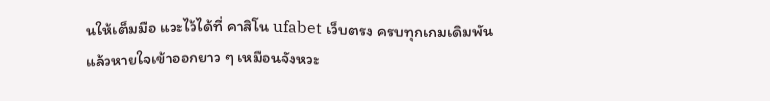นให้เต็มมือ แวะไว้ได้ที่ คาสิโน ufabet เว็บตรง ครบทุกเกมเดิมพัน แล้วหายใจเข้าออกยาว ๆ เหมือนจังหวะ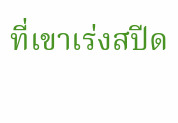ที่เขาเร่งสปีด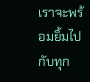เราจะพร้อมยิ้มไปกับทุก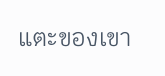แตะของเขา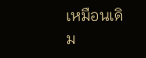เหมือนเดิม